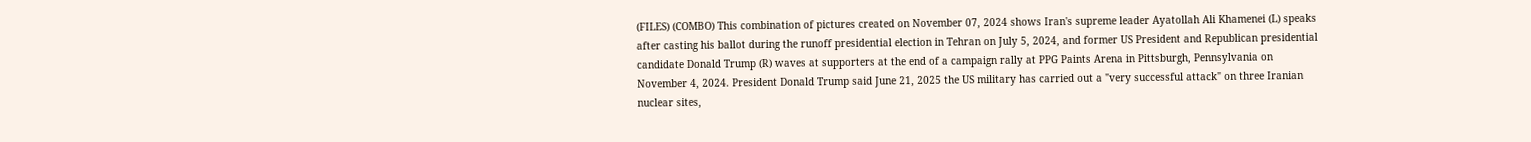(FILES) (COMBO) This combination of pictures created on November 07, 2024 shows Iran's supreme leader Ayatollah Ali Khamenei (L) speaks after casting his ballot during the runoff presidential election in Tehran on July 5, 2024, and former US President and Republican presidential candidate Donald Trump (R) waves at supporters at the end of a campaign rally at PPG Paints Arena in Pittsburgh, Pennsylvania on November 4, 2024. President Donald Trump said June 21, 2025 the US military has carried out a "very successful attack" on three Iranian nuclear sites,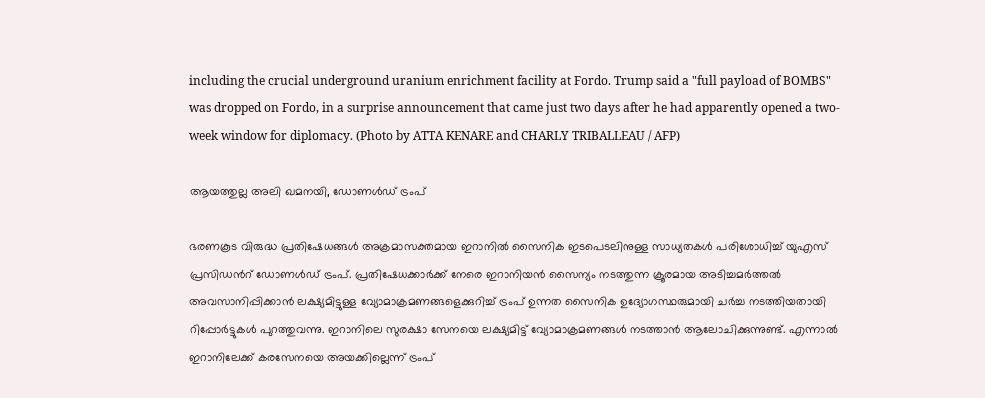including the crucial underground uranium enrichment facility at Fordo. Trump said a "full payload of BOMBS" was dropped on Fordo, in a surprise announcement that came just two days after he had apparently opened a two-week window for diplomacy. (Photo by ATTA KENARE and CHARLY TRIBALLEAU / AFP)

ആയത്തുല്ല അലി ഖമനയി, ഡോണള്‍ഡ് ട്രംപ്

ഭരണകൂട വിരുദ്ധ പ്രതിഷേധങ്ങൾ അക്രമാസക്തമായ ഇറാനില്‍ സൈനിക ഇടപെടലിനുള്ള സാധ്യതകള്‍ പരിശോധിച്ച് യുഎസ് പ്രസിഡന്‍റ് ഡോണള്‍ഡ് ട്രംപ്. പ്രതിഷേധക്കാർക്ക് നേരെ ഇറാനിയൻ സൈന്യം നടത്തുന്ന ക്രൂരമായ അടിച്ചമർത്തൽ അവസാനിപ്പിക്കാൻ ലക്ഷ്യമിട്ടുള്ള വ്യോമാക്രമണങ്ങളെക്കുറിച്ച് ട്രംപ് ഉന്നത സൈനിക ഉദ്യോഗസ്ഥരുമായി ചർച്ച നടത്തിയതായി റിപ്പോര്‍ട്ടുകള്‍ പുറത്തുവന്നു. ഇറാനിലെ സുരക്ഷാ സേനയെ ലക്ഷ്യമിട്ട് വ്യോമാക്രമണങ്ങൾ നടത്താന്‍ ആലോചിക്കുന്നുണ്ട്. എന്നാൽ ഇറാനിലേക്ക് കരസേനയെ അയക്കില്ലെന്ന് ട്രംപ്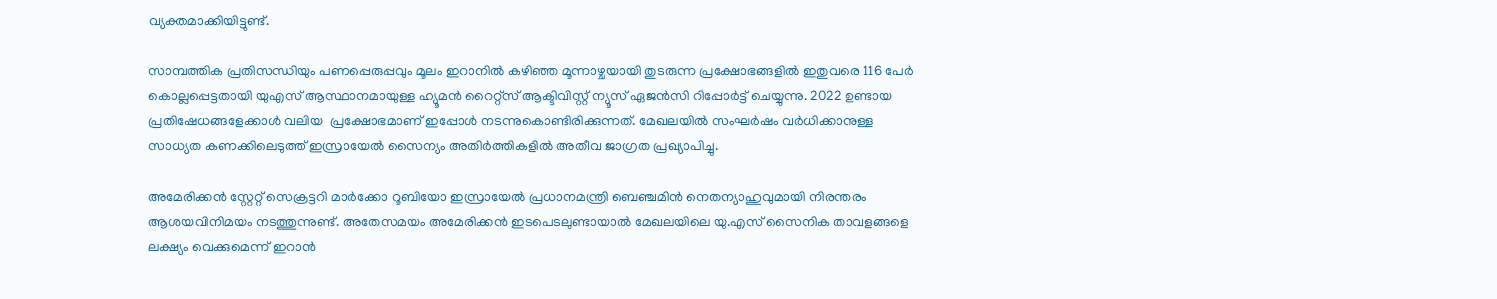വ്യക്തമാക്കിയിട്ടുണ്ട്.

സാമ്പത്തിക പ്രതിസന്ധിയും പണപ്പെരുപ്പവും മൂലം ഇറാനിൽ കഴിഞ്ഞ മൂന്നാഴ്ചയായി തുടരുന്ന പ്രക്ഷോഭങ്ങളിൽ ഇതുവരെ 116 പേർ കൊല്ലപ്പെട്ടതായി യുഎസ് ആസ്ഥാനമായുള്ള ഹ്യൂമൻ റൈറ്റ്സ് ആക്ടിവിസ്റ്റ് ന്യൂസ് ഏജൻസി റിപ്പോർട്ട് ചെയ്യുന്നു. 2022 ഉണ്ടായ പ്രതിഷേധങ്ങളേക്കാൾ വലിയ  പ്രക്ഷോഭമാണ് ഇപ്പോള്‍ നടന്നുകൊണ്ടിരിക്കുന്നത്. മേഖലയിൽ സംഘർഷം വർധിക്കാനുള്ള സാധ്യത കണക്കിലെടുത്ത് ഇസ്രായേൽ സൈന്യം അതിർത്തികളിൽ അതീവ ജാഗ്രത പ്രഖ്യാപിച്ചു.

അമേരിക്കൻ സ്റ്റേറ്റ് സെക്രട്ടറി മാർക്കോ റൂബിയോ ഇസ്രായേൽ പ്രധാനമന്ത്രി ബെഞ്ചമിൻ നെതന്യാഹുവുമായി നിരന്തരം ആശയവിനിമയം നടത്തുന്നുണ്ട്. അതേസമയം അമേരിക്കൻ ഇടപെടലുണ്ടായാൽ മേഖലയിലെ യു.എസ് സൈനിക താവളങ്ങളെ ലക്ഷ്യം വെക്കുമെന്ന് ഇറാൻ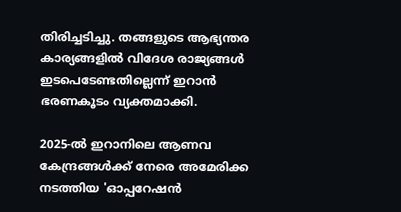തിരിച്ചടിച്ചു. തങ്ങളുടെ ആഭ്യന്തര കാര്യങ്ങളിൽ വിദേശ രാജ്യങ്ങൾ ഇടപെടേണ്ടതില്ലെന്ന് ഇറാൻ ഭരണകൂടം വ്യക്തമാക്കി.

2025-ൽ ഇറാനിലെ ആണവ കേന്ദ്രങ്ങൾക്ക് നേരെ അമേരിക്ക നടത്തിയ 'ഓപ്പറേഷൻ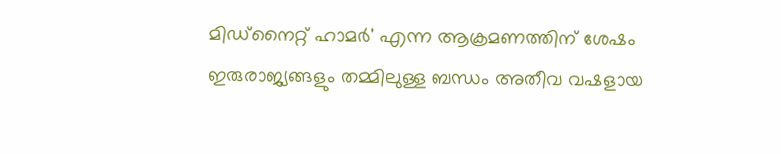മിഡ്‌നൈറ്റ് ഹാമർ' എന്ന ആക്രമണത്തിന് ശേഷം ഇരുരാജ്യങ്ങളും തമ്മിലുള്ള ബന്ധം അതീവ വഷളായ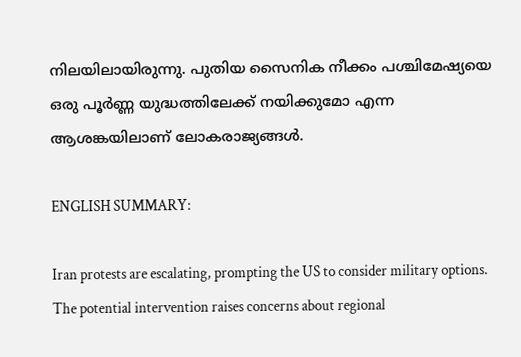നിലയിലായിരുന്നു. പുതിയ സൈനിക നീക്കം പശ്ചിമേഷ്യയെ ഒരു പൂർണ്ണ യുദ്ധത്തിലേക്ക് നയിക്കുമോ എന്ന ആശങ്കയിലാണ് ലോകരാജ്യങ്ങൾ.

ENGLISH SUMMARY:

Iran protests are escalating, prompting the US to consider military options. The potential intervention raises concerns about regional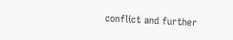conflict and further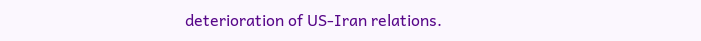deterioration of US-Iran relations.